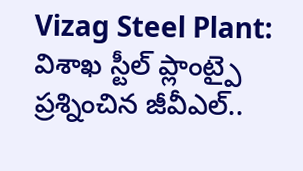Vizag Steel Plant: విశాఖ స్టీల్ ప్లాంట్పై ప్రశ్నించిన జీవీఎల్..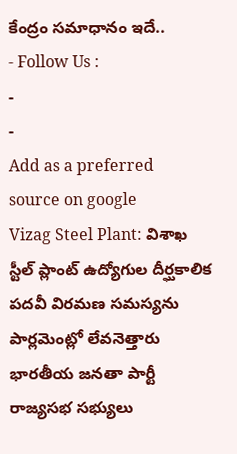కేంద్రం సమాధానం ఇదే..
- Follow Us :
-
-
Add as a preferred
source on google
Vizag Steel Plant: విశాఖ స్టీల్ ప్లాంట్ ఉద్యోగుల దీర్ఘకాలిక పదవీ విరమణ సమస్యను పార్లమెంట్లో లేవనెత్తారు భారతీయ జనతా పార్టీ రాజ్యసభ సభ్యులు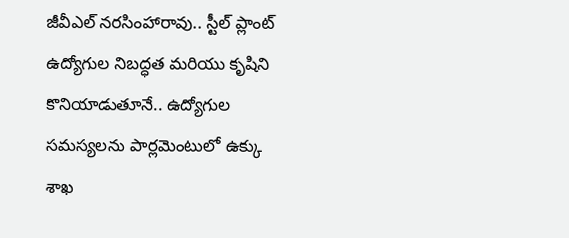జీవీఎల్ నరసింహారావు.. స్టీల్ ప్లాంట్ ఉద్యోగుల నిబద్ధత మరియు కృషిని కొనియాడుతూనే.. ఉద్యోగుల సమస్యలను పార్లమెంటులో ఉక్కు శాఖ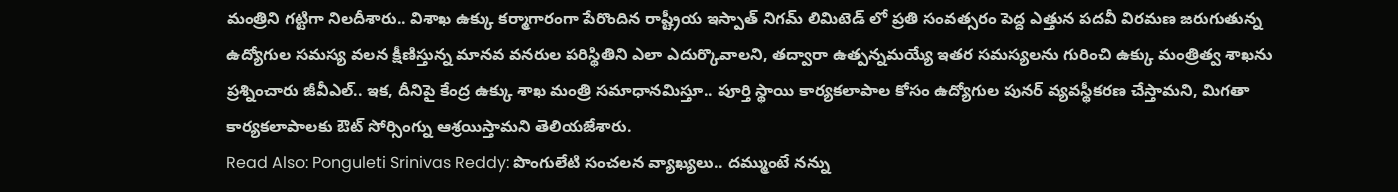మంత్రిని గట్టిగా నిలదీశారు.. విశాఖ ఉక్కు కర్మాగారంగా పేరొందిన రాష్ట్రీయ ఇస్పాత్ నిగమ్ లిమిటెడ్ లో ప్రతి సంవత్సరం పెద్ద ఎత్తున పదవీ విరమణ జరుగుతున్న ఉద్యోగుల సమస్య వలన క్షీణిస్తున్న మానవ వనరుల పరిస్థితిని ఎలా ఎదుర్కొవాలని, తద్వారా ఉత్పన్నమయ్యే ఇతర సమస్యలను గురించి ఉక్కు మంత్రిత్వ శాఖను ప్రశ్నించారు జీవీఎల్.. ఇక, దీనిపై కేంద్ర ఉక్కు శాఖ మంత్రి సమాధానమిస్తూ.. పూర్తి స్థాయి కార్యకలాపాల కోసం ఉద్యోగుల పునర్ వ్యవస్థీకరణ చేస్తామని, మిగతా కార్యకలాపాలకు ఔట్ సోర్సింగ్ను ఆశ్రయిస్తామని తెలియజేశారు.
Read Also: Ponguleti Srinivas Reddy: పొంగులేటి సంచలన వ్యాఖ్యలు.. దమ్ముంటే నన్ను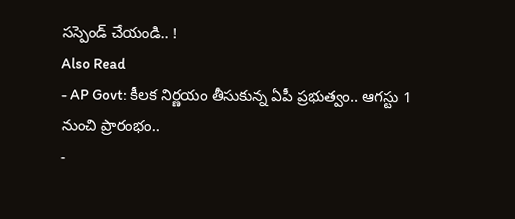సస్పెండ్ చేయండి.. !
Also Read
- AP Govt: కీలక నిర్ణయం తీసుకున్న ఏపీ ప్రభుత్వం.. ఆగస్టు 1 నుంచి ప్రారంభం..
-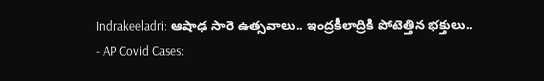Indrakeeladri: ఆషాఢ సారె ఉత్సవాలు.. ఇంద్రకీలాద్రికి పోటెత్తిన భక్తులు..
- AP Covid Cases: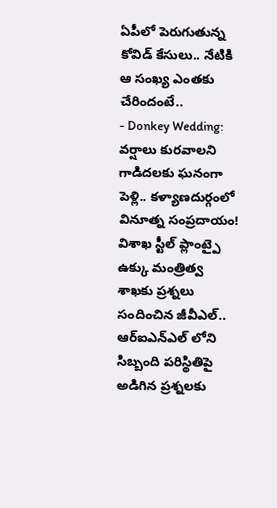ఏపీలో పెరుగుతున్న కోవిడ్ కేసులు.. నేటికి ఆ సంఖ్య ఎంతకు చేరిందంటే..
- Donkey Wedding: వర్షాలు కురవాలని గాడిదలకు ఘనంగా పెళ్లి.. కళ్యాణదుర్గంలో వినూత్న సంప్రదాయం!
విశాఖ స్టీల్ ప్లాంట్పై ఉక్కు మంత్రిత్వ శాఖకు ప్రశ్నలు సందించిన జీవీఎల్.. ఆర్ఐఎన్ఎల్ లోని సిబ్బంది పరిస్థితిపై అడిగిన ప్రశ్నలకు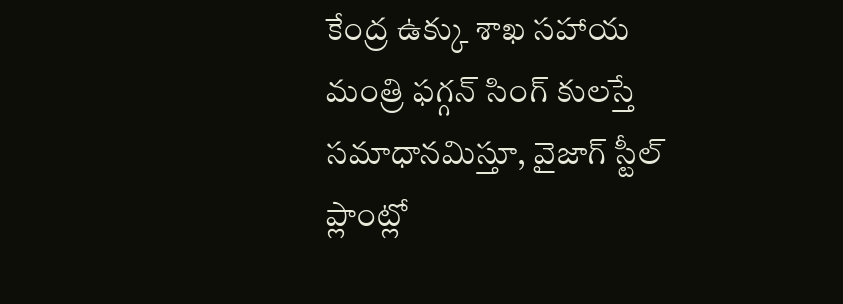కేంద్ర ఉక్కు శాఖ సహాయ మంత్రి ఫగ్గన్ సింగ్ కులస్తే సమాధానమిస్తూ, వైజాగ్ స్టీల్ ప్లాంట్లో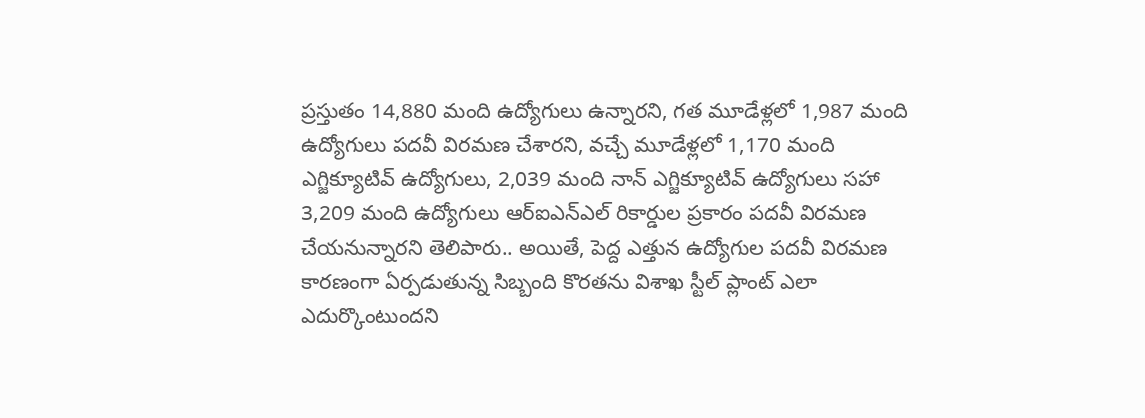ప్రస్తుతం 14,880 మంది ఉద్యోగులు ఉన్నారని, గత మూడేళ్లలో 1,987 మంది ఉద్యోగులు పదవీ విరమణ చేశారని, వచ్చే మూడేళ్లలో 1,170 మంది ఎగ్జిక్యూటివ్ ఉద్యోగులు, 2,039 మంది నాన్ ఎగ్జిక్యూటివ్ ఉద్యోగులు సహా 3,209 మంది ఉద్యోగులు ఆర్ఐఎన్ఎల్ రికార్డుల ప్రకారం పదవీ విరమణ చేయనున్నారని తెలిపారు.. అయితే, పెద్ద ఎత్తున ఉద్యోగుల పదవీ విరమణ కారణంగా ఏర్పడుతున్న సిబ్బంది కొరతను విశాఖ స్టీల్ ప్లాంట్ ఎలా ఎదుర్కొంటుందని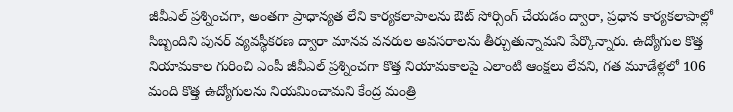జీవీఎల్ ప్రశ్నించగా, అంతగా ప్రాధాన్యత లేని కార్యకలాపాలను ఔట్ సోర్సింగ్ చేయడం ద్వారా, ప్రధాన కార్యకలాపాల్లో సిబ్బందిని పునర్ వ్యవస్థీకరణ ద్వారా మానవ వనరుల అవసరాలను తీర్చుతున్నామని పేర్కొన్నారు. ఉద్యోగుల కొత్త నియామకాల గురించి ఎంపీ జీవీఎల్ ప్రశ్నించగా కొత్త నియామకాలపై ఎలాంటి ఆంక్షలు లేవని, గత మూడేళ్లలో 106 మంది కొత్త ఉద్యోగులను నియమించామని కేంద్ర మంత్రి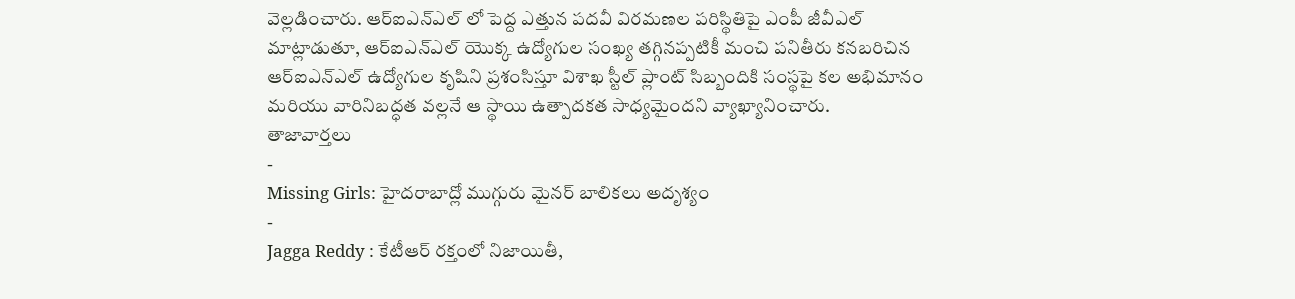వెల్లడించారు. ఆర్ఐఎన్ఎల్ లో పెద్ద ఎత్తున పదవీ విరమణల పరిస్థితిపై ఎంపీ జీవీఎల్ మాట్లాడుతూ, ఆర్ఐఎన్ఎల్ యొక్క ఉద్యోగుల సంఖ్య తగ్గినప్పటికీ మంచి పనితీరు కనబరిచిన ఆర్ఐఎన్ఎల్ ఉద్యోగుల కృషిని ప్రశంసిస్తూ విశాఖ స్టీల్ ప్లాంట్ సిబ్బందికి సంస్థపై కల అభిమానం మరియు వారినిబద్ధత వల్లనే ఆ స్థాయి ఉత్పాదకత సాధ్యమైందని వ్యాఖ్యానించారు.
తాజావార్తలు
-
Missing Girls: హైదరాబాద్లో ముగ్గురు మైనర్ బాలికలు అదృశ్యం
-
Jagga Reddy : కేటీఆర్ రక్తంలో నిజాయితీ,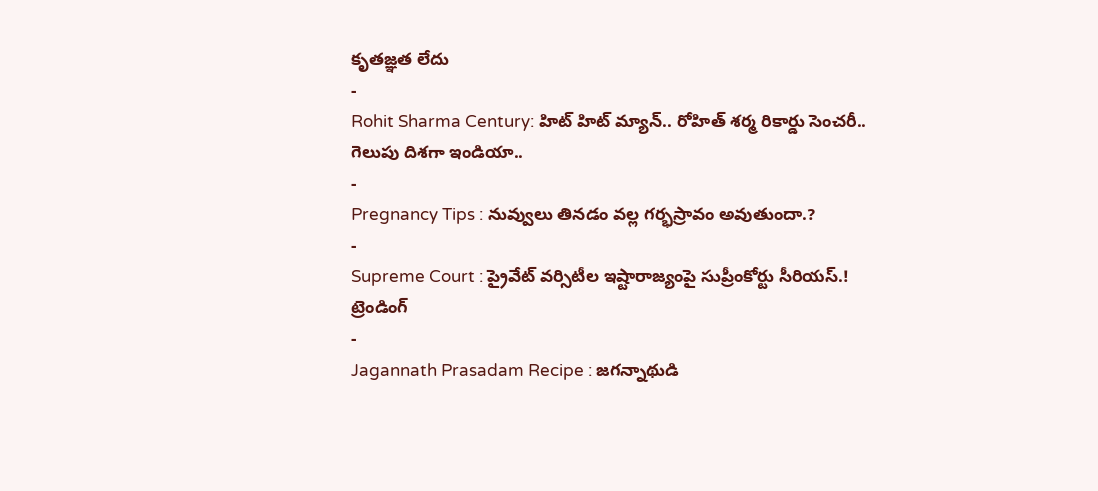కృతజ్ఞత లేదు
-
Rohit Sharma Century: హిట్ హిట్ మ్యాన్.. రోహిత్ శర్మ రికార్డు సెంచరీ.. గెలుపు దిశగా ఇండియా..
-
Pregnancy Tips : నువ్వులు తినడం వల్ల గర్భస్రావం అవుతుందా.?
-
Supreme Court : ప్రైవేట్ వర్సిటీల ఇష్టారాజ్యంపై సుప్రీంకోర్టు సీరియస్.!
ట్రెండింగ్
-
Jagannath Prasadam Recipe : జగన్నాథుడి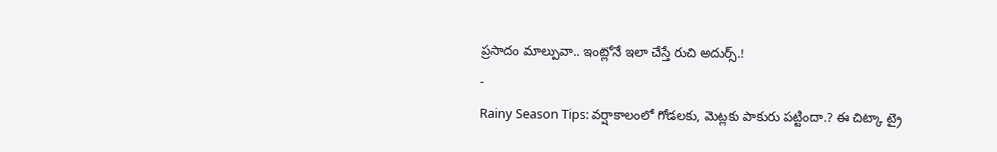ప్రసాదం మాల్పువా.. ఇంట్లోనే ఇలా చేస్తే రుచి అదుర్స్.!
-
Rainy Season Tips: వర్షాకాలంలో గోడలకు, మెట్లకు పాకురు పట్టిందా.? ఈ చిట్కా ట్రై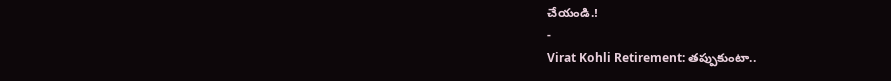చేయండి.!
-
Virat Kohli Retirement: తప్పుకుంటా..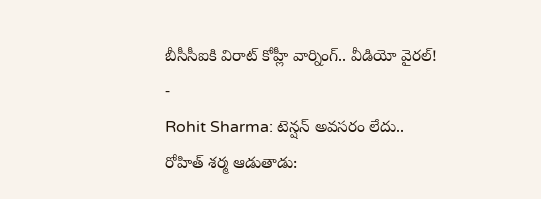బీసీసీఐకి విరాట్ కోహ్లీ వార్నింగ్.. వీడియో వైరల్!
-
Rohit Sharma: టెన్షన్ అవసరం లేదు.. రోహిత్ శర్మ ఆడుతాడు: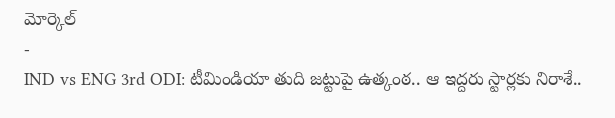మోర్కెల్
-
IND vs ENG 3rd ODI: టీమిండియా తుది జట్టుపై ఉత్కంఠ.. ఆ ఇద్దరు స్టార్లకు నిరాశే..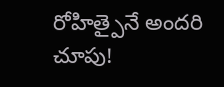రోహిత్పైనే అందరి చూపు!